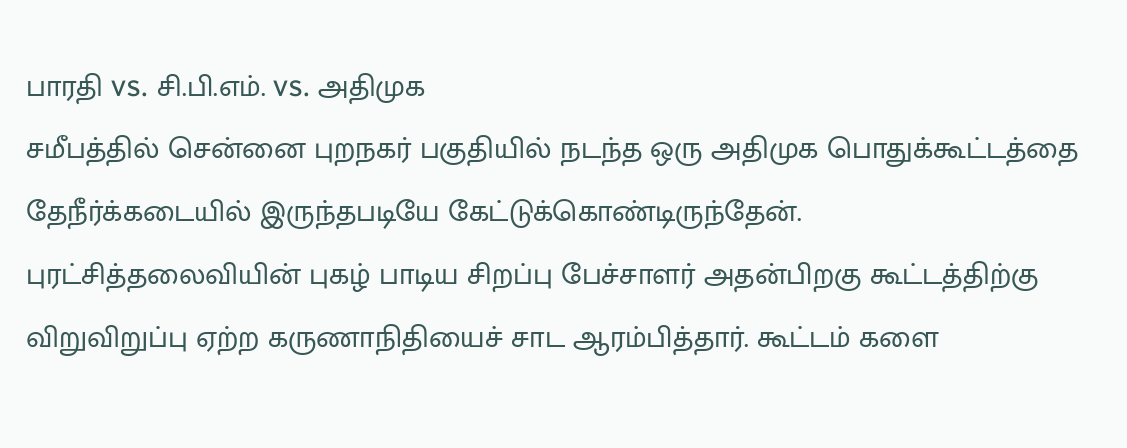பாரதி vs. சி.பி.எம். vs. அதிமுக
சமீபத்தில் சென்னை புறநகர் பகுதியில் நடந்த ஒரு அதிமுக பொதுக்கூட்டத்தை தேநீர்க்கடையில் இருந்தபடியே கேட்டுக்கொண்டிருந்தேன்.
புரட்சித்தலைவியின் புகழ் பாடிய சிறப்பு பேச்சாளர் அதன்பிறகு கூட்டத்திற்கு விறுவிறுப்பு ஏற்ற கருணாநிதியைச் சாட ஆரம்பித்தார். கூட்டம் களை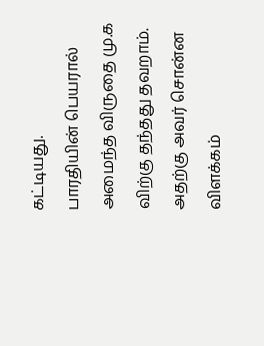கட்டியது.
பாரதியின் பெயரால் அமைந்த விருதை மு.க விற்கு தந்தது தவறாம். அதற்கு அவர் சொன்ன விளக்கம்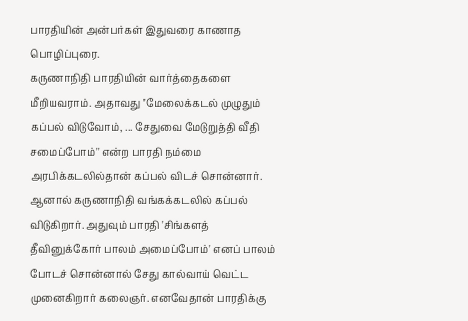பாரதியின் அன்பர்கள் இதுவரை காணாத பொழிப்புரை.
கருணாநிதி பாரதியின் வார்த்தைகளை மீறியவராம். அதாவது ''மேலைக்கடல் முழுதும் கப்பல் விடுவோம், ... சேதுவை மேடுறுத்தி வீதி சமைப்போம்'' என்ற பாரதி நம்மை அரபிக்கடலில்தான் கப்பல் விடச் சொன்னார். ஆனால் கருணாநிதி வங்கக்கடலில் கப்பல் விடுகிறார். அதுவும் பாரதி 'சிங்களத் தீவினுக்கோர் பாலம் அமைப்போம்' எனப் பாலம் போடச் சொன்னால் சேது கால்வாய் வெட்ட முனைகிறார் கலைஞர். எனவேதான் பாரதிக்கு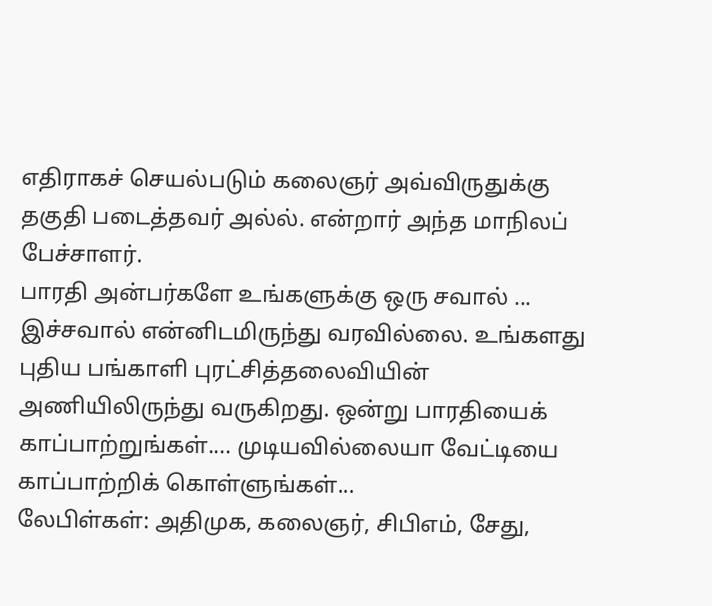எதிராகச் செயல்படும் கலைஞர் அவ்விருதுக்கு தகுதி படைத்தவர் அல்ல். என்றார் அந்த மாநிலப் பேச்சாளர்.
பாரதி அன்பர்களே உங்களுக்கு ஒரு சவால் ... இச்சவால் என்னிடமிருந்து வரவில்லை. உங்களது புதிய பங்காளி புரட்சித்தலைவியின் அணியிலிருந்து வருகிறது. ஒன்று பாரதியைக் காப்பாற்றுங்கள்.... முடியவில்லையா வேட்டியை காப்பாற்றிக் கொள்ளுங்கள்...
லேபிள்கள்: அதிமுக, கலைஞர், சிபிஎம், சேது,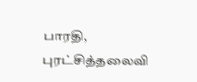பாரதி, புரட்சித்தலைவி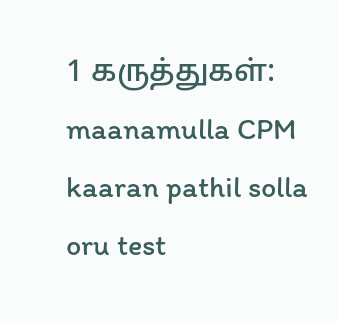1 கருத்துகள்:
maanamulla CPM kaaran pathil solla oru test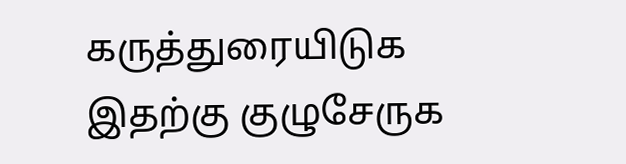கருத்துரையிடுக
இதற்கு குழுசேருக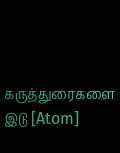கருத்துரைகளை இடு [Atom]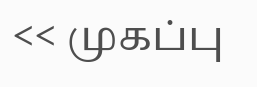<< முகப்பு